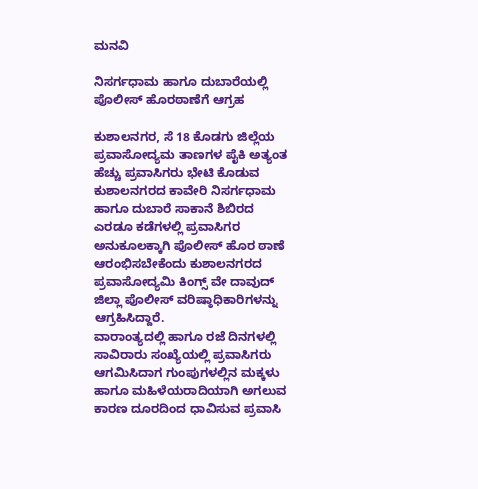ಮನವಿ

ನಿಸರ್ಗಧಾಮ ಹಾಗೂ ದುಬಾರೆಯಲ್ಲಿ ಪೊಲೀಸ್ ಹೊರಠಾಣೆಗೆ ಆಗ್ರಹ

ಕುಶಾಲನಗರ, ಸೆ 18 ಕೊಡಗು ಜಿಲ್ಲೆಯ ಪ್ರವಾಸೋದ್ಯಮ ತಾಣಗಳ ಪೈಕಿ ಅತ್ಯಂತ ಹೆಚ್ಚು ಪ್ರವಾಸಿಗರು ಭೇಟಿ ಕೊಡುವ ಕುಶಾಲನಗರದ ಕಾವೇರಿ ನಿಸರ್ಗಧಾಮ ಹಾಗೂ ದುಬಾರೆ ಸಾಕಾನೆ ಶಿಬಿರದ ಎರಡೂ ಕಡೆಗಳಲ್ಲಿ ಪ್ರವಾಸಿಗರ ಅನುಕೂಲಕ್ಕಾಗಿ ಪೊಲೀಸ್ ಹೊರ ಠಾಣೆ ಆರಂಭಿಸಬೇಕೆಂದು ಕುಶಾಲನಗರದ ಪ್ರವಾಸೋದ್ಯಮಿ ಕಿಂಗ್ಸ್ ವೇ ದಾವುದ್ ಜಿಲ್ಲಾ ಪೊಲೀಸ್ ವರಿಷ್ಠಾಧಿಕಾರಿಗಳನ್ನು ಆಗ್ರಹಿಸಿದ್ದಾರೆ.
ವಾರಾಂತ್ಯದಲ್ಲಿ ಹಾಗೂ ರಜೆ ದಿನಗಳಲ್ಲಿ ಸಾವಿರಾರು ಸಂಖ್ಯೆಯಲ್ಲಿ ಪ್ರವಾಸಿಗರು ಆಗಮಿಸಿದಾಗ ಗುಂಪುಗಳಲ್ಲಿನ ಮಕ್ಕಳು ಹಾಗೂ ಮಹಿಳೆಯರಾದಿಯಾಗಿ ಅಗಲುವ ಕಾರಣ ದೂರದಿಂದ ಧಾವಿಸುವ ಪ್ರವಾಸಿ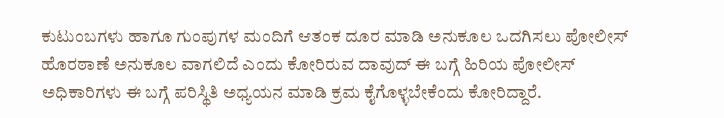ಕುಟುಂಬಗಳು ಹಾಗೂ ಗುಂಪುಗಳ ಮಂದಿಗೆ ಆತಂಕ ದೂರ ಮಾಡಿ ಅನುಕೂಲ ಒದಗಿಸಲು ಪೋಲೀಸ್ ಹೊರಠಾಣೆ ಅನುಕೂಲ ವಾಗಲಿದೆ ಎಂದು ಕೋರಿರುವ ದಾವುದ್ ಈ ಬಗ್ಗೆ ಹಿರಿಯ ಪೋಲೀಸ್ ಅಧಿಕಾರಿಗಳು ಈ ಬಗ್ಗೆ ಪರಿಸ್ಥಿತಿ ಅಧ್ಯಯನ ಮಾಡಿ ಕ್ರಮ ಕೈಗೊಳ್ಳಬೇಕೆಂದು ಕೋರಿದ್ದಾರೆ.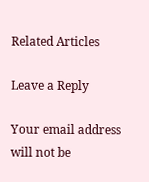Related Articles

Leave a Reply

Your email address will not be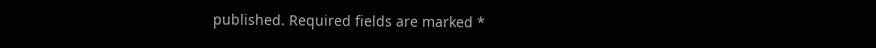published. Required fields are marked *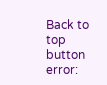Back to top button
error: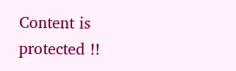Content is protected !!